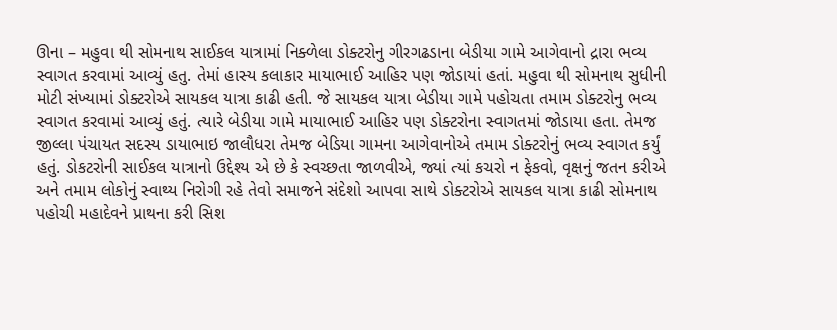ઊના – મહુવા થી સોમનાથ સાઈકલ યાત્રામાં નિક્ળેલા ડોક્ટરોનુ ગીરગઢડાના બેડીયા ગામે આગેવાનો દ્રારા ભવ્ય સ્વાગત કરવામાં આવ્યું હતુ. તેમાં હાસ્ય કલાકાર માયાભાઈ આહિર પણ જોડાયાં હતાં. મહુવા થી સોમનાથ સુધીની મોટી સંખ્યામાં ડોક્ટરોએ સાયકલ યાત્રા કાઢી હતી. જે સાયકલ યાત્રા બેડીયા ગામે પહોચતા તમામ ડોક્ટરોનુ ભવ્ય સ્વાગત કરવામાં આવ્યું હતું. ત્યારે બેડીયા ગામે માયાભાઈ આહિર પણ ડોક્ટરોના સ્વાગતમાં જોડાયા હતા. તેમજ જીલ્લા પંચાયત સદસ્ય ડાયાભાઇ જાલૌધરા તેમજ બેડિયા ગામના આગેવાનોએ તમામ ડોક્ટરોનું ભવ્ય સ્વાગત કર્યું હતું. ડોકટરોની સાઈકલ યાત્રાનો ઉદ્દેશ્ય એ છે કે સ્વચ્છતા જાળવીએ, જ્યાં ત્યાં કચરો ન ફેકવો, વૃક્ષનું જતન કરીએ અને તમામ લોકોનું સ્વાથ્ય નિરોગી રહે તેવો સમાજને સંદેશો આપવા સાથે ડોક્ટરોએ સાયકલ યાત્રા કાઢી સોમનાથ પહોચી મહાદેવને પ્રાથના કરી સિશ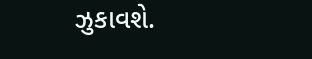ઝુકાવશે.